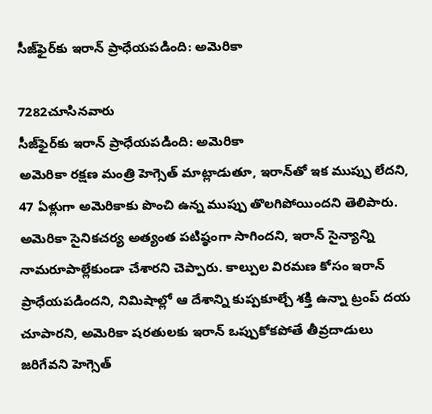సీజ్‌ఫైర్‌కు ఇరాన్‌ ప్రాధేయపడింది: అమెరికా

7282చూసినవారు
సీజ్‌ఫైర్‌కు ఇరాన్‌ ప్రాధేయపడింది: అమెరికా
అమెరికా రక్షణ మంత్రి హెగ్సెత్‌ మాట్లాడుతూ, ఇరాన్‌తో ఇక ముప్పు లేదని, 47 ఏళ్లుగా అమెరికాకు పొంచి ఉన్న ముప్పు తొలగిపోయిందని తెలిపారు. అమెరికా సైనికచర్య అత్యంత పటిష్ఠంగా సాగిందని, ఇరాన్‌ సైన్యాన్ని నామరూపాల్లేకుండా చేశారని చెప్పారు. కాల్పుల విరమణ కోసం ఇరాన్‌ ప్రాధేయపడిందని, నిమిషాల్లో ఆ దేశాన్ని కుప్పకూల్చే శక్తి ఉన్నా ట్రంప్‌ దయ చూపారని, అమెరికా షరతులకు ఇరాన్‌ ఒప్పుకోకపోతే తీవ్రదాడులు జరిగేవని హెగ్సెత్‌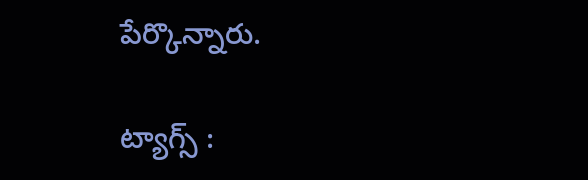పేర్కొన్నారు.

ట్యాగ్స్ :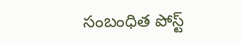సంబంధిత పోస్ట్